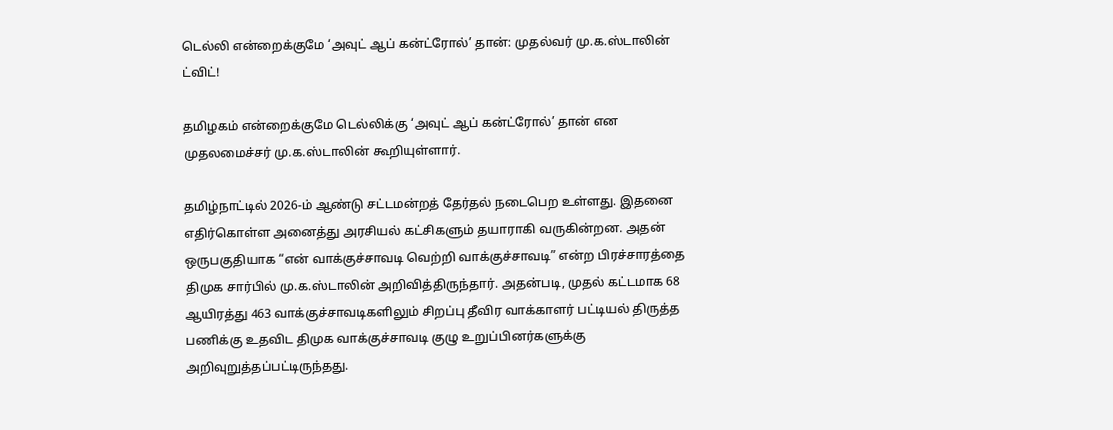டெல்லி என்றைக்குமே ‘அவுட் ஆப் கன்ட்ரோல்’ தான்: முதல்வர் மு.க.ஸ்டாலின் ட்விட்!

தமிழகம் என்றைக்குமே டெல்லிக்கு ‘அவுட் ஆப் கன்ட்ரோல்’ தான் என முதலமைச்சர் மு.க.ஸ்டாலின் கூறியுள்ளார்.

தமிழ்நாட்டில் 2026-ம் ஆண்டு சட்டமன்றத் தேர்தல் நடைபெற உள்ளது. இதனை எதிர்கொள்ள அனைத்து அரசியல் கட்சிகளும் தயாராகி வருகின்றன. அதன் ஒருபகுதியாக “என் வாக்குச்சாவடி வெற்றி வாக்குச்சாவடி” என்ற பிரச்சாரத்தை திமுக சார்பில் மு.க.ஸ்டாலின் அறிவித்திருந்தார். அதன்படி, முதல் கட்டமாக 68 ஆயிரத்து 463 வாக்குச்சாவடிகளிலும் சிறப்பு தீவிர வாக்காளர் பட்டியல் திருத்த பணிக்கு உதவிட திமுக வாக்குச்சாவடி குழு உறுப்பினர்களுக்கு அறிவுறுத்தப்பட்டிருந்தது.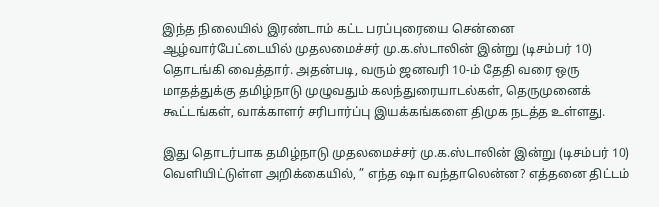இந்த நிலையில் இரண்டாம் கட்ட பரப்புரையை சென்னை ஆழ்வார்பேட்டையில் முதலமைச்சர் மு.க.ஸ்டாலின் இன்று (டிசம்பர் 10) தொடங்கி வைத்தார். அதன்படி, வரும் ஜனவரி 10-ம் தேதி வரை ஒரு மாதத்துக்கு தமிழ்நாடு முழுவதும் கலந்துரையாடல்கள், தெருமுனைக் கூட்டங்கள், வாக்காளர் சரிபார்ப்பு இயக்கங்களை திமுக நடத்த உள்ளது.

இது தொடர்பாக தமிழ்நாடு முதலமைச்சர் மு.க.ஸ்டாலின் இன்று (டிசம்பர் 10) வெளியிட்டுள்ள அறிக்கையில், ” எந்த ஷா வந்தாலென்ன? எத்தனை திட்டம்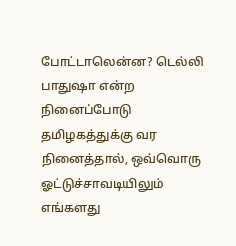போட்டாலென்ன? டெல்லி பாதுஷா என்ற நினைப்போடு தமிழகத்துக்கு வர நினைத்தால், ஒவ்வொரு ஓட்டுச்சாவடியிலும் எங்களது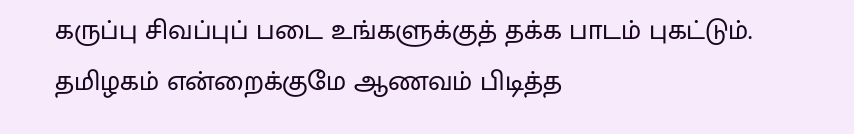கருப்பு சிவப்புப் படை உங்களுக்குத் தக்க பாடம் புகட்டும். தமிழகம் என்றைக்குமே ஆணவம் பிடித்த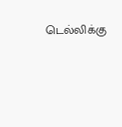டெல்லிக்கு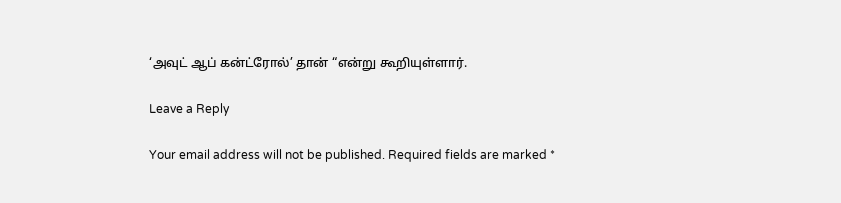‘அவுட் ஆப் கன்ட்ரோல்’ தான் “என்று கூறியுள்ளார்.

Leave a Reply

Your email address will not be published. Required fields are marked *